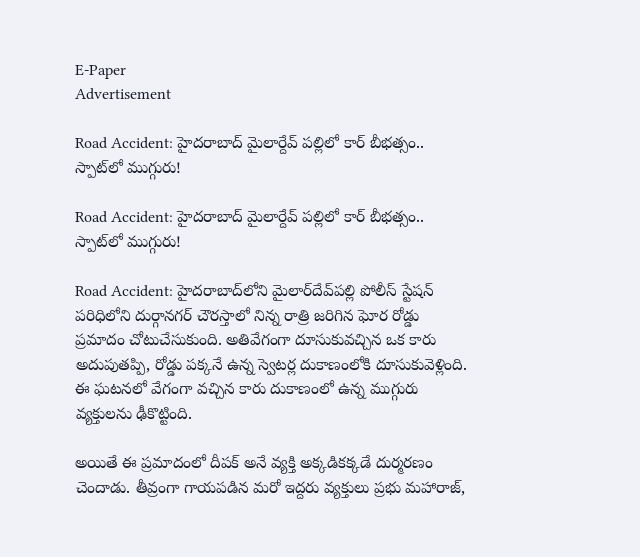E-Paper
Advertisement

Road Accident: హైదరాబాద్ మైలార్దేవ్ పల్లిలో కార్ బీభత్సం.. స్పాట్‌లో ముగ్గురు!

Road Accident: హైదరాబాద్ మైలార్దేవ్ పల్లిలో కార్ బీభత్సం.. స్పాట్‌లో ముగ్గురు!

Road Accident: హైదరాబాద్‌లోని మైలార్‌దేవ్‌పల్లి పోలీస్ స్టేషన్ పరిధిలోని దుర్గానగర్ చౌరస్తాలో నిన్న రాత్రి జరిగిన ఘోర రోడ్డు ప్రమాదం చోటుచేసుకుంది. అతివేగంగా దూసుకువచ్చిన ఒక కారు అదుపుతప్పి, రోడ్డు పక్కనే ఉన్న స్వెటర్ల దుకాణంలోకి దూసుకువెళ్లింది. ఈ ఘటనలో వేగంగా వచ్చిన కారు దుకాణంలో ఉన్న ముగ్గురు వ్యక్తులను ఢీకొట్టింది.

అయితే ఈ ప్రమాదంలో దీపక్ అనే వ్యక్తి అక్కడికక్కడే దుర్మరణం చెందాడు. తీవ్రంగా గాయపడిన మరో ఇద్దరు వ్యక్తులు ప్రభు మహారాజ్,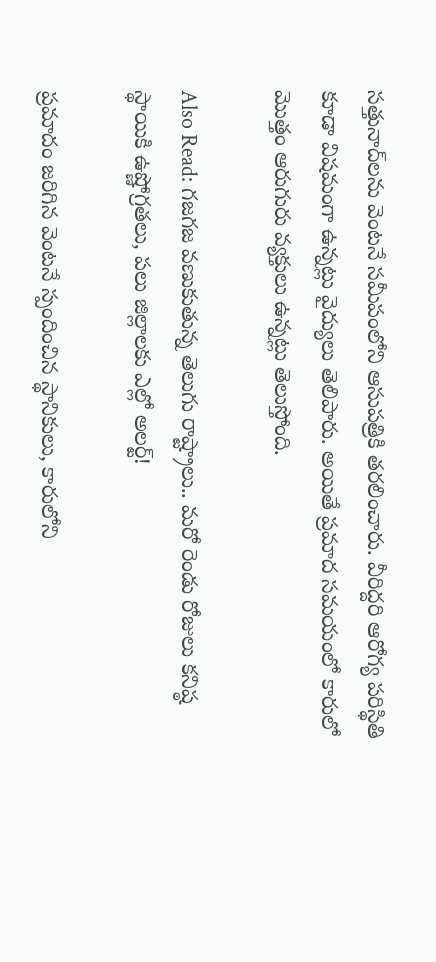సత్తునాద్‌లను వెంటనే సమీపంలోని ఆసుపత్రికి తరలించారు. వీరిద్దరి ఆరోగ్య పరిస్థితి కూడా విషమంగా ఉన్నట్లు వైద్యులు తెలిపారు. అయితే ప్రమాద సమయంలో కారులో మొత్తం ఆరుగురు వ్యక్తులు ఉన్నట్లు తెలుస్తోంది.

Also Read: గజగజ వణుకుతున్న తెలుగు రాష్ట్రాలు.. మరో రెండు రోజులు కనిష్ఠ స్థాయికి ఉష్ణోగ్రతలు, పలు జిల్లాలకు ఎల్లో అలర్ట్!

ప్రమాదం జరిగిన వెంటనే స్పందించిన స్థానికులు, కారులోని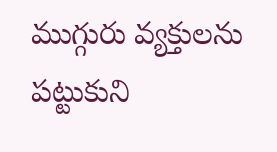ముగ్గురు వ్యక్తులను పట్టుకుని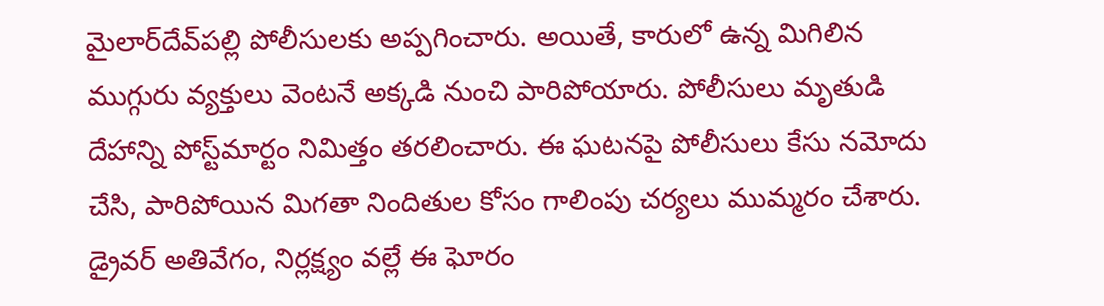మైలార్‌దేవ్‌పల్లి పోలీసులకు అప్పగించారు. అయితే, కారులో ఉన్న మిగిలిన ముగ్గురు వ్యక్తులు వెంటనే అక్కడి నుంచి పారిపోయారు. పోలీసులు మృతుడి దేహాన్ని పోస్ట్‌మార్టం నిమిత్తం తరలించారు. ఈ ఘటనపై పోలీసులు కేసు నమోదు చేసి, పారిపోయిన మిగతా నిందితుల కోసం గాలింపు చర్యలు ముమ్మరం చేశారు. డ్రైవర్ అతివేగం, నిర్లక్ష్యం వల్లే ఈ ఘోరం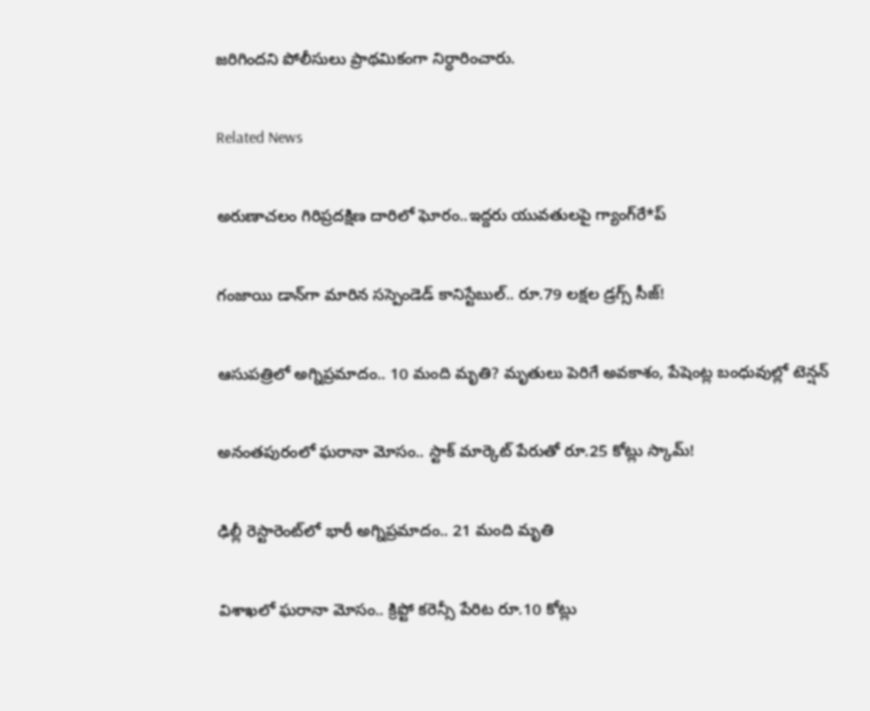జరిగిందని పోలీసులు ప్రాథమికంగా నిర్ధారించారు.

Related News

అరుణాచలం గిరిప్రదక్షిణ దారిలో ఘోరం..ఇద్దరు యువతులపై గ్యాంగ్‌రే*ప్

గంజాయి డాన్‌గా మారిన సస్పెండెడ్ కానిస్టేబుల్.. రూ.79 లక్షల డ్రగ్స్ సీజ్!

ఆసుపత్రిలో అగ్నిప్రమాదం.. 10 మంది మృతి? మృతులు పెరిగే అవకాశం, పేషెంట్ల బంధువుల్లో టెన్షన్

అనంతపురంలో ఘరానా మోసం.. స్టాక్ మార్కెట్ పేరుతో రూ.25 కోట్లు స్కామ్!

ఢిల్లీ రెస్టారెంట్‌లో భారీ అగ్నిప్రమాదం.. 21 మంది మృతి

విశాఖలో ఘరానా మోసం.. క్రిప్టో కరెన్సీ పేరిట రూ.10 కోట్లు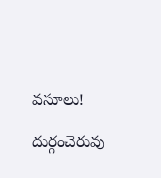వసూలు!

దుర్గంచెరువు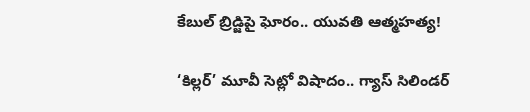కేబుల్ బ్రిడ్జిపై ఘోరం.. యువతి ఆత్మహత్య!

‘కిల్లర్’ మూవీ సెట్లో విషాదం.. గ్యాస్ సిలిండర్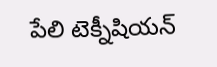పేలి టెక్నీషియన్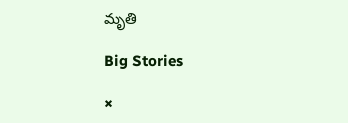మృతి

Big Stories

×